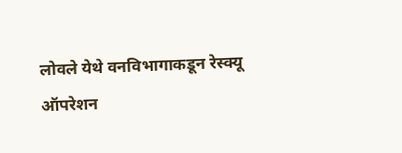लोवले येथे वनविभागाकडून रेस्क्यू ऑपरेशन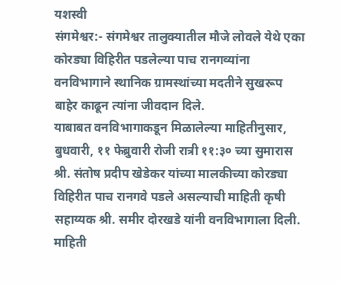यशस्वी
संगमेश्वर:- संगमेश्वर तालुक्यातील मौजे लोवले येथे एका कोरड्या विहिरीत पडलेल्या पाच रानगव्यांना वनविभागाने स्थानिक ग्रामस्थांच्या मदतीने सुखरूप बाहेर काढून त्यांना जीवदान दिले.
याबाबत वनविभागाकडून मिळालेल्या माहितीनुसार, बुधवारी, ११ फेब्रुवारी रोजी रात्री ११:३० च्या सुमारास श्री. संतोष प्रदीप खेडेकर यांच्या मालकीच्या कोरड्या विहिरीत पाच रानगवे पडले असल्याची माहिती कृषी सहाय्यक श्री. समीर दोरखडे यांनी वनविभागाला दिली. माहिती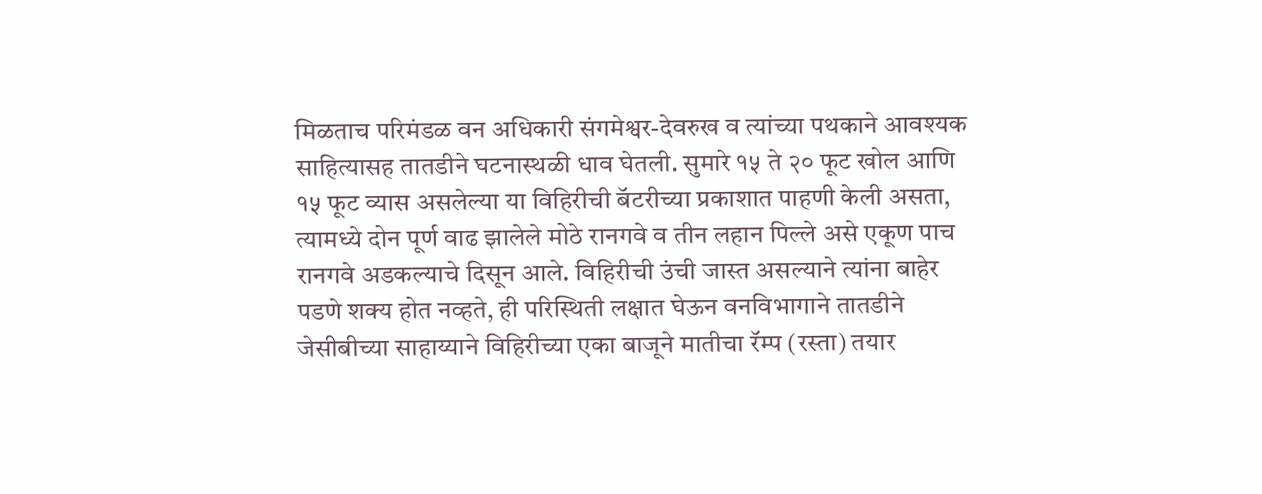मिळताच परिमंडळ वन अधिकारी संगमेश्वर-देवरुख व त्यांच्या पथकाने आवश्यक साहित्यासह तातडीने घटनास्थळी धाव घेतली. सुमारे १५ ते २० फूट खोल आणि १५ फूट व्यास असलेल्या या विहिरीची बॅटरीच्या प्रकाशात पाहणी केली असता, त्यामध्ये दोन पूर्ण वाढ झालेले मोठे रानगवे व तीन लहान पिल्ले असे एकूण पाच रानगवे अडकल्याचे दिसून आले. विहिरीची उंची जास्त असल्याने त्यांना बाहेर पडणे शक्य होत नव्हते, ही परिस्थिती लक्षात घेऊन वनविभागाने तातडीने जेसीबीच्या साहाय्याने विहिरीच्या एका बाजूने मातीचा रॅम्प (रस्ता) तयार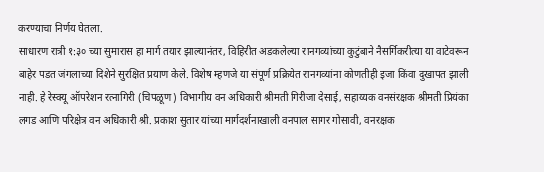करण्याचा निर्णय घेतला.
साधारण रात्री १:३० च्या सुमारास हा मार्ग तयार झाल्यानंतर, विहिरीत अडकलेल्या रानगव्यांच्या कुटुंबाने नैसर्गिकरीत्या या वाटेवरून बाहेर पडत जंगलाच्या दिशेने सुरक्षित प्रयाण केले. विशेष म्हणजे या संपूर्ण प्रक्रियेत रानगव्यांना कोणतीही इजा किंवा दुखापत झाली नाही. हे रेस्क्यू ऑपरेशन रत्नागिरी (चिपळूण) विभागीय वन अधिकारी श्रीमती गिरीजा देसाई, सहाय्यक वनसंरक्षक श्रीमती प्रियंका लगड आणि परिक्षेत्र वन अधिकारी श्री. प्रकाश सुतार यांच्या मार्गदर्शनाखाली वनपाल सागर गोसावी, वनरक्षक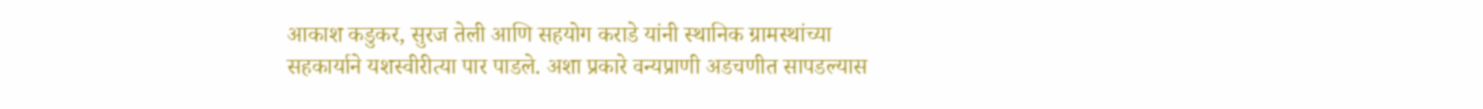आकाश कडुकर, सुरज तेली आणि सहयोग कराडे यांनी स्थानिक ग्रामस्थांच्या सहकार्याने यशस्वीरीत्या पार पाडले. अशा प्रकारे वन्यप्राणी अडचणीत सापडल्यास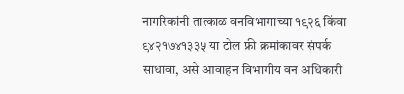नागरिकांनी तात्काळ वनविभागाच्या १९२६ किंवा ९४२१७४१३३५ या टोल फ्री क्रमांकावर संपर्क साधावा, असे आवाहन विभागीय वन अधिकारी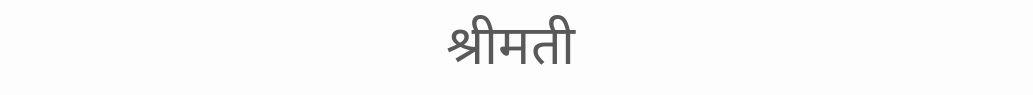श्रीमती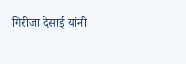गिरीजा देसाई यांनी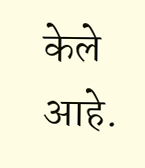केले आहे.